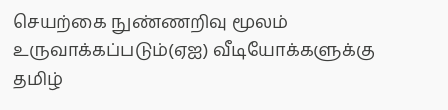செயற்கை நுண்ணறிவு மூலம் உருவாக்கப்படும்(ஏஐ) வீடியோக்களுக்கு தமிழ்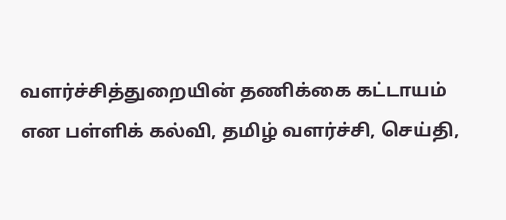வளர்ச்சித்துறையின் தணிக்கை கட்டாயம் என பள்ளிக் கல்வி, தமிழ் வளர்ச்சி, செய்தி,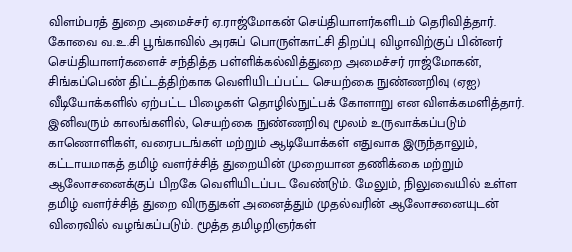விளம்பரத் துறை அமைச்சர் ஏ.ராஜ்மோகன் செய்தியாளர்களிடம் தெரிவித்தார்.
கோவை வ.உ.சி பூங்காவில் அரசுப் பொருள்காட்சி திறப்பு விழாவிற்குப் பின்னர் செய்தியாளர்களைச் சந்தித்த பள்ளிக்கல்வித்துறை அமைச்சர் ராஜ்மோகன், சிங்கப்பெண் திட்டத்திற்காக வெளியிடப்பட்ட செயற்கை நுண்ணறிவு (ஏஐ) வீடியோக்களில் ஏற்பட்ட பிழைகள் தொழில்நுட்பக் கோளாறு என விளக்கமளித்தார். இனிவரும் காலங்களில், செயற்கை நுண்ணறிவு மூலம் உருவாக்கப்படும் காணொளிகள், வரைபடங்கள் மற்றும் ஆடியோக்கள் எதுவாக இருந்தாலும், கட்டாயமாகத் தமிழ் வளர்ச்சித் துறையின் முறையான தணிக்கை மற்றும் ஆலோசனைக்குப் பிறகே வெளியிடப்பட வேண்டும். மேலும், நிலுவையில் உள்ள தமிழ் வளர்ச்சித் துறை விருதுகள் அனைத்தும் முதல்வரின் ஆலோசனையுடன் விரைவில் வழங்கப்படும். மூத்த தமிழறிஞர்கள்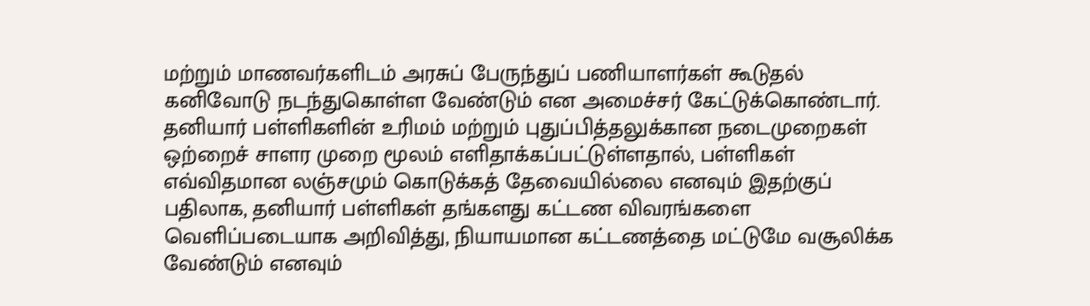மற்றும் மாணவர்களிடம் அரசுப் பேருந்துப் பணியாளர்கள் கூடுதல் கனிவோடு நடந்துகொள்ள வேண்டும் என அமைச்சர் கேட்டுக்கொண்டார்.
தனியார் பள்ளிகளின் உரிமம் மற்றும் புதுப்பித்தலுக்கான நடைமுறைகள் ஒற்றைச் சாளர முறை மூலம் எளிதாக்கப்பட்டுள்ளதால், பள்ளிகள் எவ்விதமான லஞ்சமும் கொடுக்கத் தேவையில்லை எனவும் இதற்குப் பதிலாக, தனியார் பள்ளிகள் தங்களது கட்டண விவரங்களை வெளிப்படையாக அறிவித்து, நியாயமான கட்டணத்தை மட்டுமே வசூலிக்க வேண்டும் எனவும்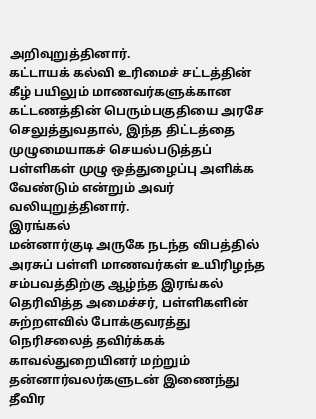அறிவுறுத்தினார்.
கட்டாயக் கல்வி உரிமைச் சட்டத்தின் கீழ் பயிலும் மாணவர்களுக்கான கட்டணத்தின் பெரும்பகுதியை அரசே செலுத்துவதால், இந்த திட்டத்தை முழுமையாகச் செயல்படுத்தப் பள்ளிகள் முழு ஒத்துழைப்பு அளிக்க வேண்டும் என்றும் அவர் வலியுறுத்தினார்.
இரங்கல்
மன்னார்குடி அருகே நடந்த விபத்தில் அரசுப் பள்ளி மாணவர்கள் உயிரிழந்த சம்பவத்திற்கு ஆழ்ந்த இரங்கல் தெரிவித்த அமைச்சர், பள்ளிகளின் சுற்றளவில் போக்குவரத்து நெரிசலைத் தவிர்க்கக் காவல்துறையினர் மற்றும் தன்னார்வலர்களுடன் இணைந்து தீவிர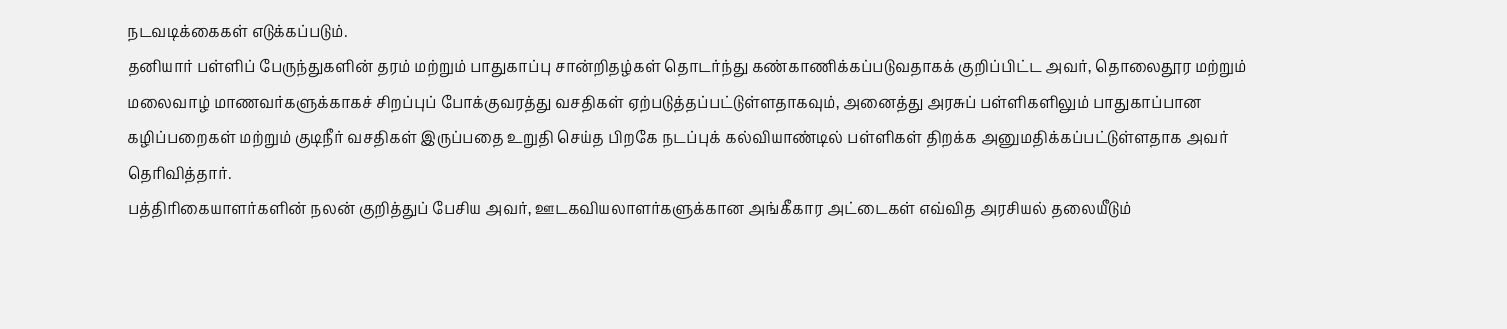நடவடிக்கைகள் எடுக்கப்படும்.
தனியார் பள்ளிப் பேருந்துகளின் தரம் மற்றும் பாதுகாப்பு சான்றிதழ்கள் தொடர்ந்து கண்காணிக்கப்படுவதாகக் குறிப்பிட்ட அவர், தொலைதூர மற்றும் மலைவாழ் மாணவர்களுக்காகச் சிறப்புப் போக்குவரத்து வசதிகள் ஏற்படுத்தப்பட்டுள்ளதாகவும், அனைத்து அரசுப் பள்ளிகளிலும் பாதுகாப்பான கழிப்பறைகள் மற்றும் குடிநீர் வசதிகள் இருப்பதை உறுதி செய்த பிறகே நடப்புக் கல்வியாண்டில் பள்ளிகள் திறக்க அனுமதிக்கப்பட்டுள்ளதாக அவர் தெரிவித்தார்.
பத்திரிகையாளர்களின் நலன் குறித்துப் பேசிய அவர், ஊடகவியலாளர்களுக்கான அங்கீகார அட்டைகள் எவ்வித அரசியல் தலையீடும்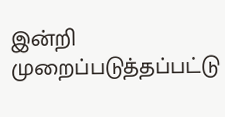இன்றி முறைப்படுத்தப்பட்டு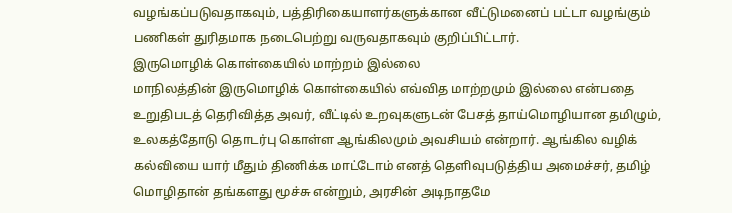வழங்கப்படுவதாகவும், பத்திரிகையாளர்களுக்கான வீட்டுமனைப் பட்டா வழங்கும் பணிகள் துரிதமாக நடைபெற்று வருவதாகவும் குறிப்பிட்டார்.
இருமொழிக் கொள்கையில் மாற்றம் இல்லை
மாநிலத்தின் இருமொழிக் கொள்கையில் எவ்வித மாற்றமும் இல்லை என்பதை உறுதிபடத் தெரிவித்த அவர், வீட்டில் உறவுகளுடன் பேசத் தாய்மொழியான தமிழும், உலகத்தோடு தொடர்பு கொள்ள ஆங்கிலமும் அவசியம் என்றார். ஆங்கில வழிக் கல்வியை யார் மீதும் திணிக்க மாட்டோம் எனத் தெளிவுபடுத்திய அமைச்சர், தமிழ் மொழிதான் தங்களது மூச்சு என்றும், அரசின் அடிநாதமே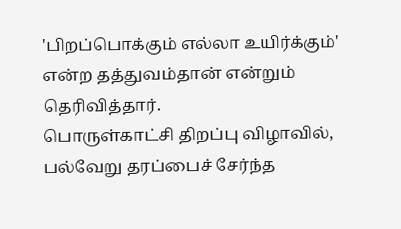'பிறப்பொக்கும் எல்லா உயிர்க்கும்' என்ற தத்துவம்தான் என்றும் தெரிவித்தார்.
பொருள்காட்சி திறப்பு விழாவில், பல்வேறு தரப்பைச் சேர்ந்த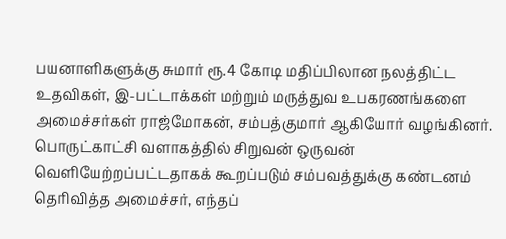பயனாளிகளுக்கு சுமார் ரூ.4 கோடி மதிப்பிலான நலத்திட்ட உதவிகள், இ-பட்டாக்கள் மற்றும் மருத்துவ உபகரணங்களை அமைச்சர்கள் ராஜ்மோகன், சம்பத்குமார் ஆகியோர் வழங்கினர்.
பொருட்காட்சி வளாகத்தில் சிறுவன் ஒருவன் வெளியேற்றப்பட்டதாகக் கூறப்படும் சம்பவத்துக்கு கண்டனம் தெரிவித்த அமைச்சர், எந்தப்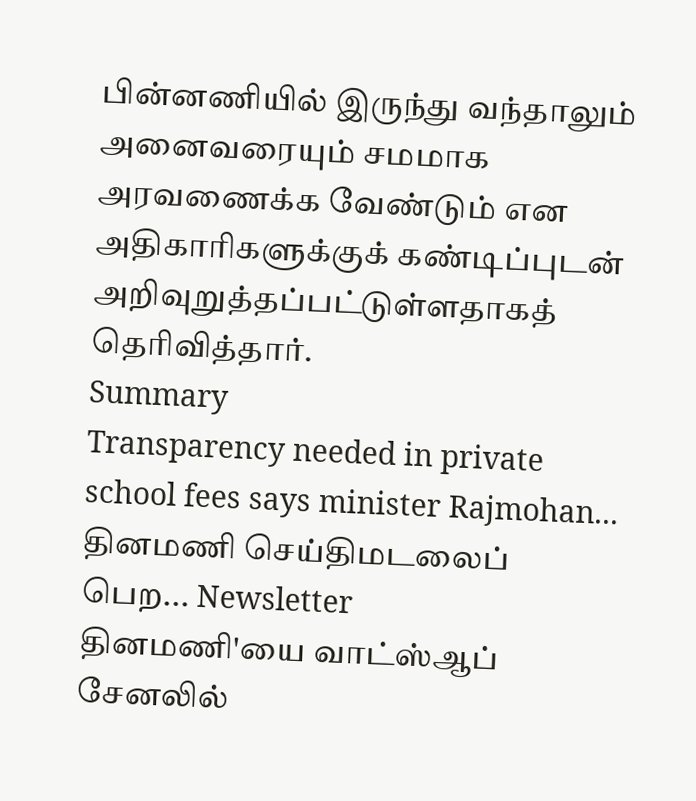பின்னணியில் இருந்து வந்தாலும் அனைவரையும் சமமாக அரவணைக்க வேண்டும் என அதிகாரிகளுக்குக் கண்டிப்புடன் அறிவுறுத்தப்பட்டுள்ளதாகத் தெரிவித்தார்.
Summary
Transparency needed in private school fees says minister Rajmohan...
தினமணி செய்திமடலைப் பெற... Newsletter
தினமணி'யை வாட்ஸ்ஆப் சேனலில்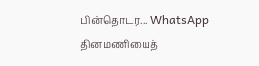பின்தொடர... WhatsApp
தினமணியைத்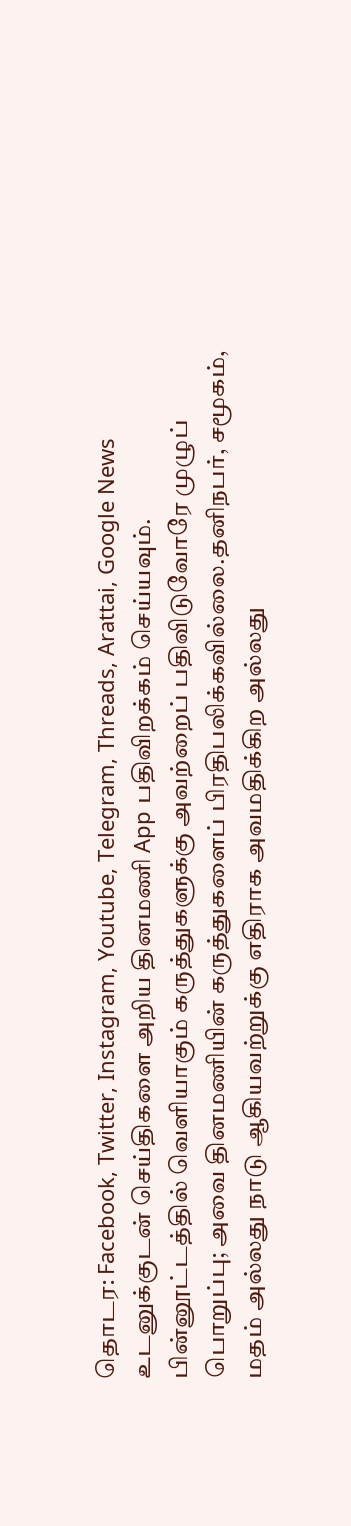தொடர: Facebook, Twitter, Instagram, Youtube, Telegram, Threads, Arattai, Google News
உடனுக்குடன் செய்திகளை அறிய தினமணி App பதிவிறக்கம் செய்யவும்.
பின்னூட்டத்தில் வெளியாகும் கருத்துகளுக்கு அவற்றைப் பதிவிடுவோரே முழுப் பொறுப்பு; அவை தினமணியின் கருத்துகளைப் பிரதிபலிக்கவில்லை.தனிநபர், சமூகம், மதம் அல்லது நாடு ஆகியவற்றுக்கு எதிராக அவமதிக்கிற அல்லது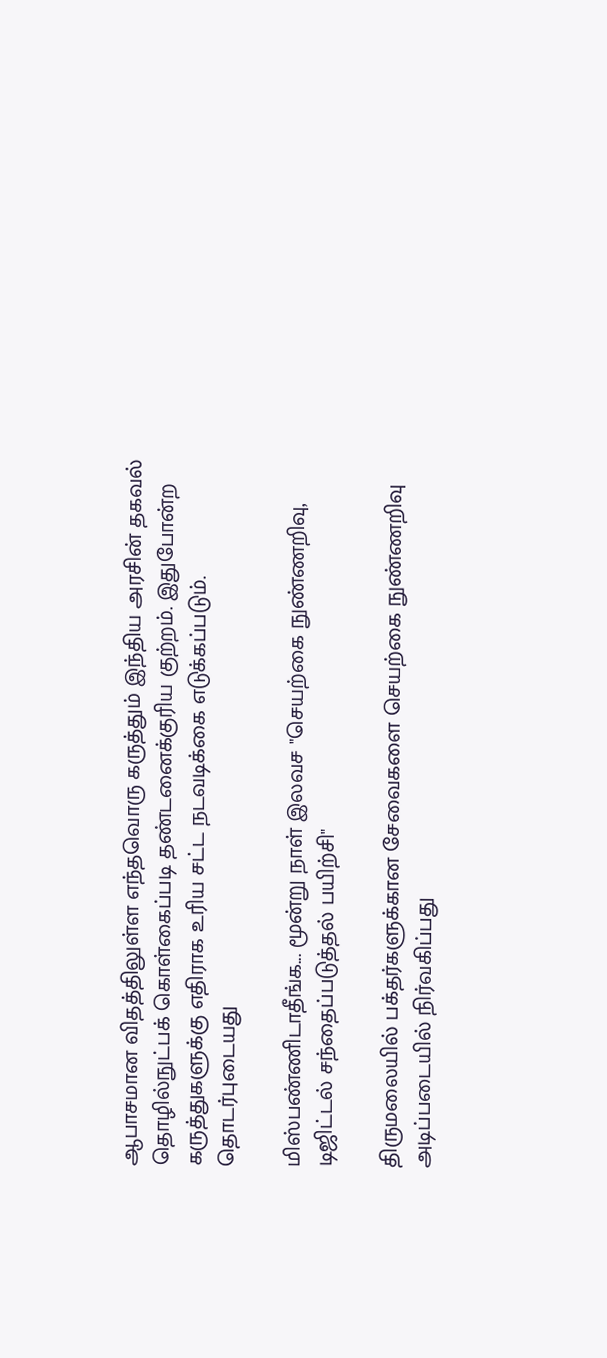ஆபாசமான விதத்திலுள்ள எந்தவொரு கருத்தும் இந்திய அரசின் தகவல் தொழில்நுட்பக் கொள்கைப்படி தண்டனைக்குரிய குற்றம். இதுபோன்ற கருத்துகளுக்கு எதிராக உரிய சட்ட நடவடிக்கை எடுக்கப்படும்.
தொடர்புடையது

மிஸ்பண்ணிடாதீங்க... மூன்று நாள் இலவச "செயற்கை நுண்ணறிவு, டிஜிட்டல் சந்தைப்படுத்தல் பயிற்சி"

திருமலையில் பக்தர்களுக்கான சேவைகளை செயற்கை நுண்ணறிவு அடிப்படையில் நிர்வகிப்பது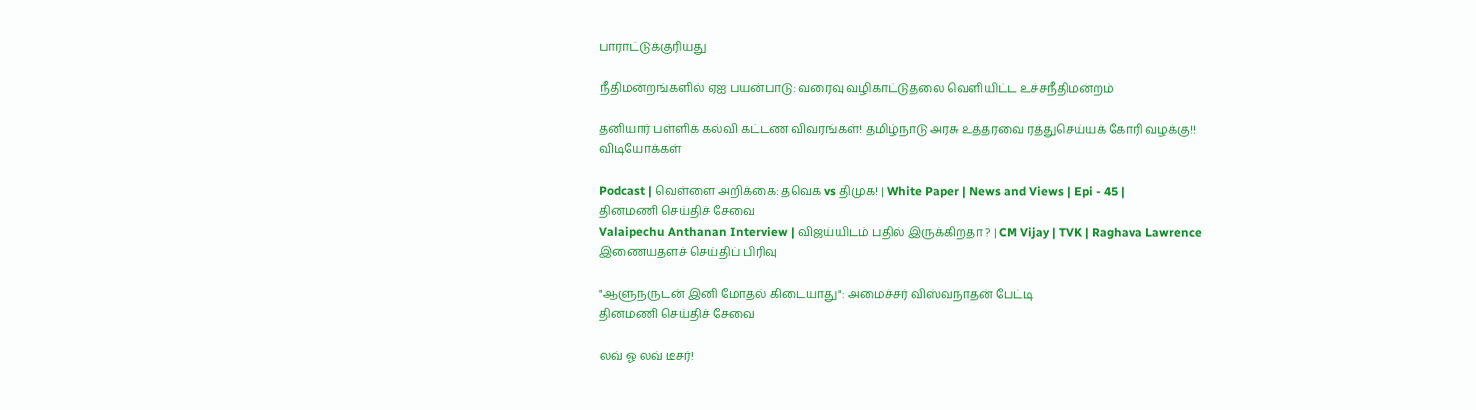பாராட்டுக்குரியது

நீதிமன்றங்களில் ஏஐ பயன்பாடு: வரைவு வழிகாட்டுதலை வெளியிட்ட உச்சநீதிமன்றம்

தனியார் பள்ளிக் கல்வி கட்டண விவரங்கள்! தமிழ்நாடு அரசு உத்தரவை ரத்துசெய்யக் கோரி வழக்கு!!
விடியோக்கள்

Podcast | வெள்ளை அறிக்கை: தவெக vs திமுக! | White Paper | News and Views | Epi - 45 |
தினமணி செய்திச் சேவை
Valaipechu Anthanan Interview | விஜய்யிடம் பதில் இருக்கிறதா ? | CM Vijay | TVK | Raghava Lawrence
இணையதளச் செய்திப் பிரிவு

"ஆளுநருடன் இனி மோதல் கிடையாது": அமைச்சர் விஸ்வநாதன் பேட்டி
தினமணி செய்திச் சேவை

லவ் ஓ லவ் டீசர்!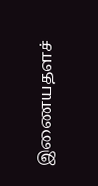இணையதளச்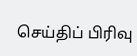செய்திப் பிரிவு